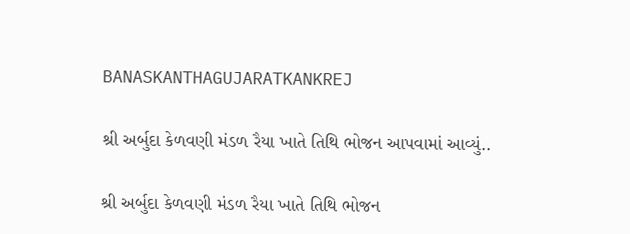BANASKANTHAGUJARATKANKREJ

શ્રી અર્બુદા કેળવણી મંડળ રૈયા ખાતે તિથિ ભોજન આપવામાં આવ્યું..

શ્રી અર્બુદા કેળવણી મંડળ રૈયા ખાતે તિથિ ભોજન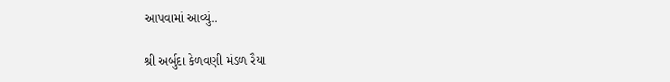આપવામાં આવ્યું..

શ્રી અર્બુદા કેળવણી મંડળ રૈયા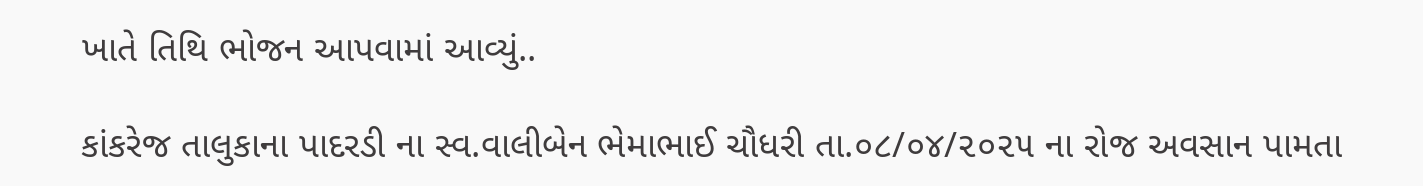ખાતે તિથિ ભોજન આપવામાં આવ્યું..

કાંકરેજ તાલુકાના પાદરડી ના સ્વ.વાલીબેન ભેમાભાઈ ચૌધરી તા.૦૮/૦૪/૨૦૨૫ ના રોજ અવસાન પામતા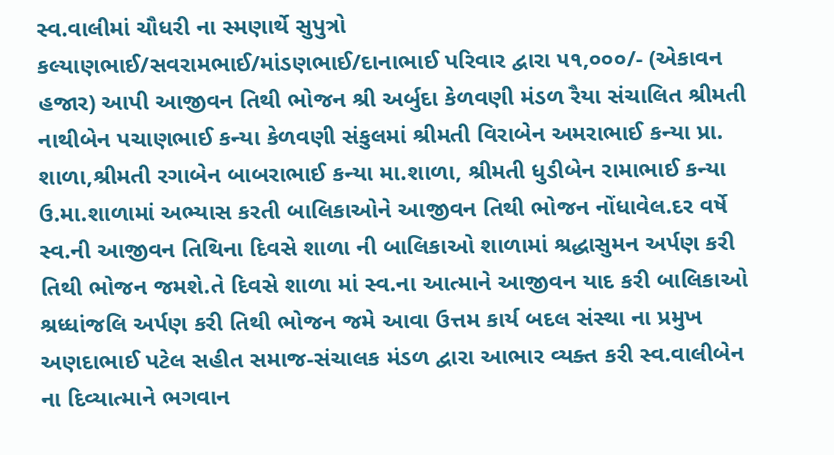સ્વ.વાલીમાં ચૌધરી ના સ્મણાર્થે સુપુત્રો કલ્યાણભાઈ/સવરામભાઈ/માંડણભાઈ/દાનાભાઈ પરિવાર દ્વારા ૫૧,૦૦૦/- (એકાવન હજાર) આપી આજીવન તિથી ભોજન શ્રી અર્બુદા કેળવણી મંડળ રૈયા સંચાલિત શ્રીમતી નાથીબેન પચાણભાઈ કન્યા કેળવણી સંકુલમાં શ્રીમતી વિરાબેન અમરાભાઈ કન્યા પ્રા. શાળા,શ્રીમતી રગાબેન બાબરાભાઈ કન્યા મા.શાળા, શ્રીમતી ધુડીબેન રામાભાઈ કન્યા ઉ.મા.શાળામાં અભ્યાસ કરતી બાલિકાઓને આજીવન તિથી ભોજન નોંધાવેલ.દર વર્ષે સ્વ.ની આજીવન તિથિના દિવસે શાળા ની બાલિકાઓ શાળામાં શ્રદ્ધાસુમન અર્પણ કરી તિથી ભોજન જમશે.તે દિવસે શાળા માં સ્વ.ના આત્માને આજીવન યાદ કરી બાલિકાઓ શ્રધ્ધાંજલિ અર્પણ કરી તિથી ભોજન જમે આવા ઉત્તમ કાર્ય બદલ સંસ્થા ના પ્રમુખ અણદાભાઈ પટેલ સહીત સમાજ-સંચાલક મંડળ દ્વારા આભાર વ્યક્ત કરી સ્વ.વાલીબેન ના દિવ્યાત્માને ભગવાન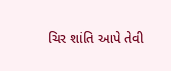ચિર શાંતિ આપે તેવી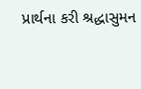પ્રાર્થના કરી શ્રદ્ધાસુમન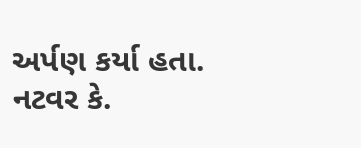અર્પણ કર્યા હતા.
નટવર કે.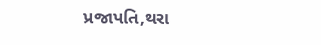પ્રજાપતિ,થરા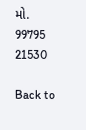મો. 99795 21530

Back to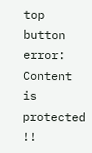top button
error: Content is protected !!